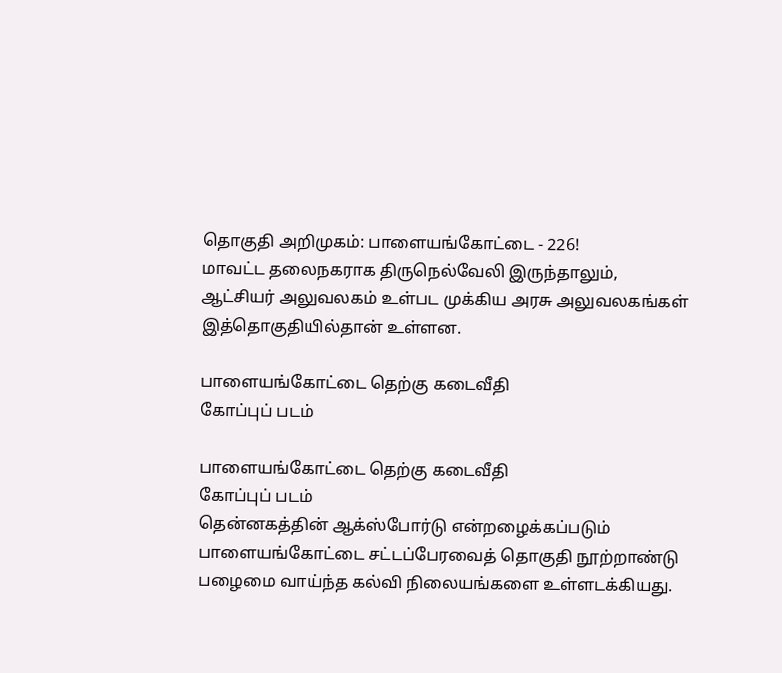தொகுதி அறிமுகம்: பாளையங்கோட்டை - 226!
மாவட்ட தலைநகராக திருநெல்வேலி இருந்தாலும், ஆட்சியர் அலுவலகம் உள்பட முக்கிய அரசு அலுவலகங்கள் இத்தொகுதியில்தான் உள்ளன.

பாளையங்கோட்டை தெற்கு கடைவீதி
கோப்புப் படம்

பாளையங்கோட்டை தெற்கு கடைவீதி
கோப்புப் படம்
தென்னகத்தின் ஆக்ஸ்போர்டு என்றழைக்கப்படும் பாளையங்கோட்டை சட்டப்பேரவைத் தொகுதி நூற்றாண்டு பழைமை வாய்ந்த கல்வி நிலையங்களை உள்ளடக்கியது.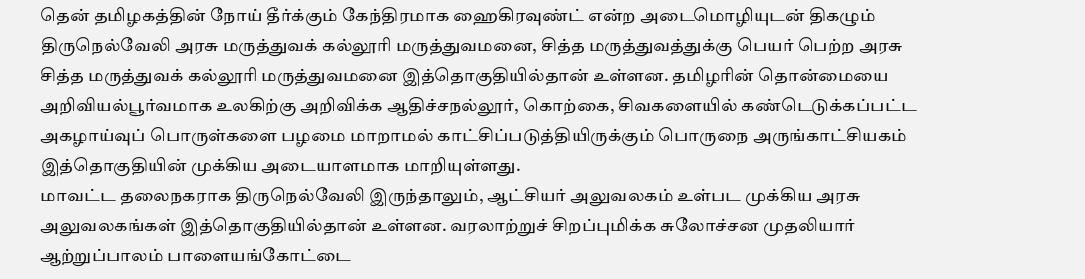தென் தமிழகத்தின் நோய் தீர்க்கும் கேந்திரமாக ஹைகிரவுண்ட் என்ற அடைமொழியுடன் திகழும் திருநெல்வேலி அரசு மருத்துவக் கல்லூரி மருத்துவமனை, சித்த மருத்துவத்துக்கு பெயர் பெற்ற அரசு சித்த மருத்துவக் கல்லூரி மருத்துவமனை இத்தொகுதியில்தான் உள்ளன. தமிழரின் தொன்மையை அறிவியல்பூர்வமாக உலகிற்கு அறிவிக்க ஆதிச்சநல்லூர், கொற்கை, சிவகளையில் கண்டெடுக்கப்பட்ட அகழாய்வுப் பொருள்களை பழமை மாறாமல் காட்சிப்படுத்தியிருக்கும் பொருநை அருங்காட்சியகம் இத்தொகுதியின் முக்கிய அடையாளமாக மாறியுள்ளது.
மாவட்ட தலைநகராக திருநெல்வேலி இருந்தாலும், ஆட்சியர் அலுவலகம் உள்பட முக்கிய அரசு அலுவலகங்கள் இத்தொகுதியில்தான் உள்ளன. வரலாற்றுச் சிறப்புமிக்க சுலோச்சன முதலியார் ஆற்றுப்பாலம் பாளையங்கோட்டை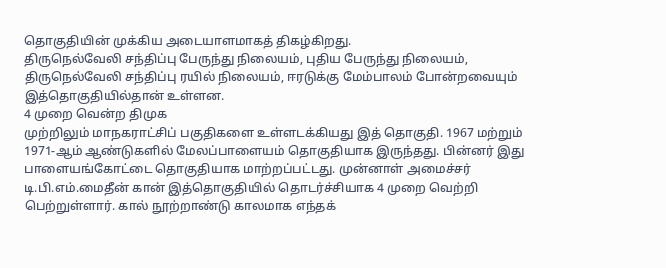தொகுதியின் முக்கிய அடையாளமாகத் திகழ்கிறது.
திருநெல்வேலி சந்திப்பு பேருந்து நிலையம், புதிய பேருந்து நிலையம், திருநெல்வேலி சந்திப்பு ரயில் நிலையம், ஈரடுக்கு மேம்பாலம் போன்றவையும் இத்தொகுதியில்தான் உள்ளன.
4 முறை வென்ற திமுக
முற்றிலும் மாநகராட்சிப் பகுதிகளை உள்ளடக்கியது இத் தொகுதி. 1967 மற்றும் 1971-ஆம் ஆண்டுகளில் மேலப்பாளையம் தொகுதியாக இருந்தது. பின்னர் இது பாளையங்கோட்டை தொகுதியாக மாற்றப்பட்டது. முன்னாள் அமைச்சர் டி.பி.எம்.மைதீன் கான் இத்தொகுதியில் தொடர்ச்சியாக 4 முறை வெற்றி பெற்றுள்ளார். கால் நூற்றாண்டு காலமாக எந்தக்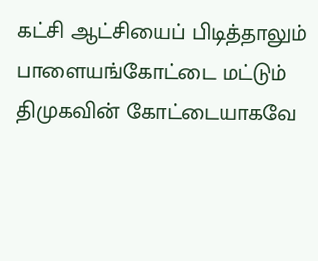கட்சி ஆட்சியைப் பிடித்தாலும் பாளையங்கோட்டை மட்டும் திமுகவின் கோட்டையாகவே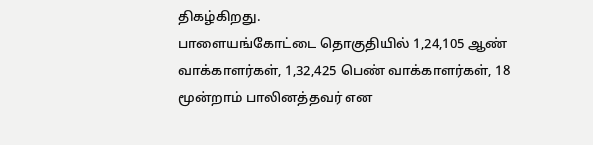திகழ்கிறது.
பாளையங்கோட்டை தொகுதியில் 1,24,105 ஆண் வாக்காளர்கள், 1,32,425 பெண் வாக்காளர்கள், 18 மூன்றாம் பாலினத்தவர் என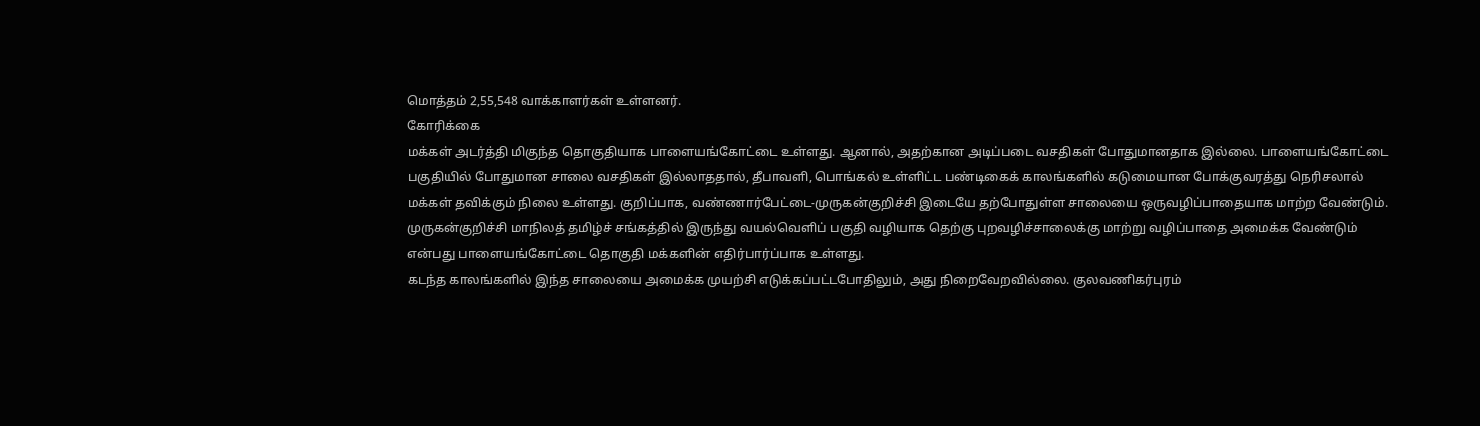மொத்தம் 2,55,548 வாக்காளர்கள் உள்ளனர்.
கோரிக்கை
மக்கள் அடர்த்தி மிகுந்த தொகுதியாக பாளையங்கோட்டை உள்ளது. ஆனால், அதற்கான அடிப்படை வசதிகள் போதுமானதாக இல்லை. பாளையங்கோட்டை பகுதியில் போதுமான சாலை வசதிகள் இல்லாததால், தீபாவளி, பொங்கல் உள்ளிட்ட பண்டிகைக் காலங்களில் கடுமையான போக்குவரத்து நெரிசலால் மக்கள் தவிக்கும் நிலை உள்ளது. குறிப்பாக, வண்ணார்பேட்டை-முருகன்குறிச்சி இடையே தற்போதுள்ள சாலையை ஒருவழிப்பாதையாக மாற்ற வேண்டும். முருகன்குறிச்சி மாநிலத் தமிழ்ச் சங்கத்தில் இருந்து வயல்வெளிப் பகுதி வழியாக தெற்கு புறவழிச்சாலைக்கு மாற்று வழிப்பாதை அமைக்க வேண்டும் என்பது பாளையங்கோட்டை தொகுதி மக்களின் எதிர்பார்ப்பாக உள்ளது.
கடந்த காலங்களில் இந்த சாலையை அமைக்க முயற்சி எடுக்கப்பட்டபோதிலும், அது நிறைவேறவில்லை. குலவணிகர்புரம்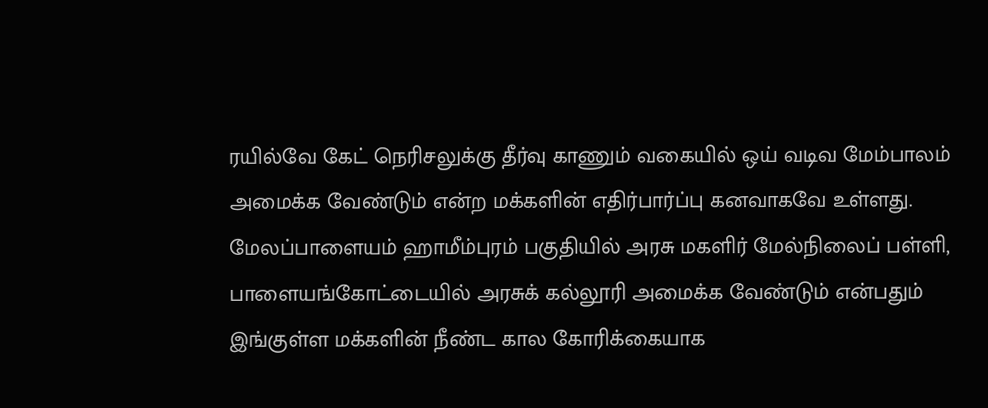ரயில்வே கேட் நெரிசலுக்கு தீர்வு காணும் வகையில் ஒய் வடிவ மேம்பாலம் அமைக்க வேண்டும் என்ற மக்களின் எதிர்பார்ப்பு கனவாகவே உள்ளது. மேலப்பாளையம் ஹாமீம்புரம் பகுதியில் அரசு மகளிர் மேல்நிலைப் பள்ளி, பாளையங்கோட்டையில் அரசுக் கல்லூரி அமைக்க வேண்டும் என்பதும் இங்குள்ள மக்களின் நீண்ட கால கோரிக்கையாக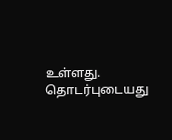உள்ளது.
தொடர்புடையது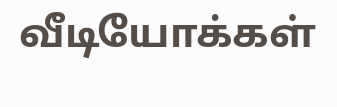வீடியோக்கள்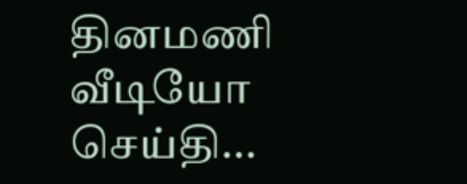தினமணி வீடியோ செய்தி...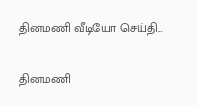தினமணி வீடியோ செய்தி...

தினமணி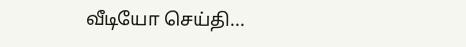வீடியோ செய்தி...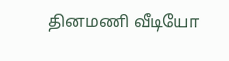தினமணி வீடியோ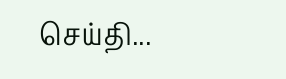செய்தி...